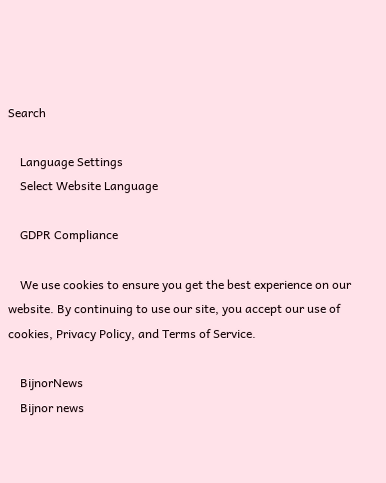Search

    Language Settings
    Select Website Language

    GDPR Compliance

    We use cookies to ensure you get the best experience on our website. By continuing to use our site, you accept our use of cookies, Privacy Policy, and Terms of Service.

    BijnorNews
    Bijnor news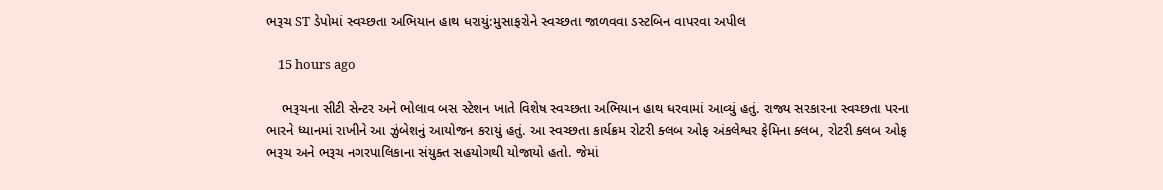ભરૂચ ST ડેપોમાં સ્વચ્છતા અભિયાન હાથ ધરાયું:મુસાફરોને સ્વચ્છતા જાળવવા ડસ્ટબિન વાપરવા અપીલ

    15 hours ago

    ભરૂચના સીટી સેન્ટર અને ભોલાવ બસ સ્ટેશન ખાતે વિશેષ સ્વચ્છતા અભિયાન હાથ ધરવામાં આવ્યું હતું. રાજ્ય સરકારના સ્વચ્છતા પરના ભારને ધ્યાનમાં રાખીને આ ઝુંબેશનું આયોજન કરાયું હતું. આ સ્વચ્છતા કાર્યક્રમ રોટરી ક્લબ ઓફ અંકલેશ્વર ફેમિના ક્લબ, રોટરી ક્લબ ઓફ ભરૂચ અને ભરૂચ નગરપાલિકાના સંયુક્ત સહયોગથી યોજાયો હતો. જેમાં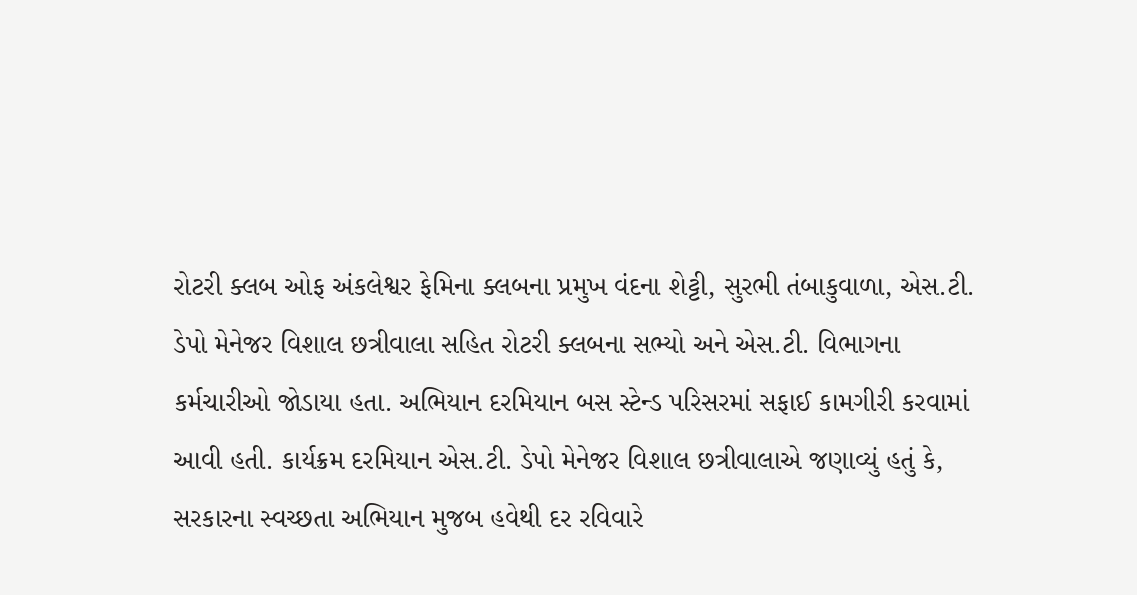રોટરી ક્લબ ઓફ અંકલેશ્વર ફેમિના ક્લબના પ્રમુખ વંદના શેટ્ટી, સુરભી તંબાકુવાળા, એસ.ટી. ડેપો મેનેજર વિશાલ છત્રીવાલા સહિત રોટરી ક્લબના સભ્યો અને એસ.ટી. વિભાગના કર્મચારીઓ જોડાયા હતા. અભિયાન દરમિયાન બસ સ્ટેન્ડ પરિસરમાં સફાઈ કામગીરી કરવામાં આવી હતી. કાર્યક્રમ દરમિયાન એસ.ટી. ડેપો મેનેજર વિશાલ છત્રીવાલાએ જણાવ્યું હતું કે, સરકારના સ્વચ્છતા અભિયાન મુજબ હવેથી દર રવિવારે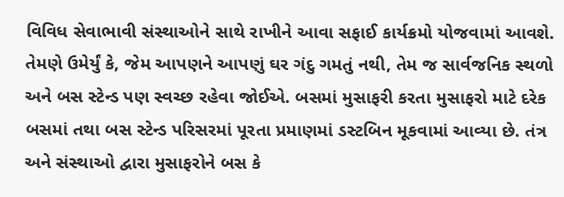વિવિધ સેવાભાવી સંસ્થાઓને સાથે રાખીને આવા સફાઈ કાર્યક્રમો યોજવામાં આવશે. તેમણે ઉમેર્યું કે, જેમ આપણને આપણું ઘર ગંદુ ગમતું નથી, તેમ જ સાર્વજનિક સ્થળો અને બસ સ્ટેન્ડ પણ સ્વચ્છ રહેવા જોઈએ. બસમાં મુસાફરી કરતા મુસાફરો માટે દરેક બસમાં તથા બસ સ્ટેન્ડ પરિસરમાં પૂરતા પ્રમાણમાં ડસ્ટબિન મૂકવામાં આવ્યા છે. તંત્ર અને સંસ્થાઓ દ્વારા મુસાફરોને બસ કે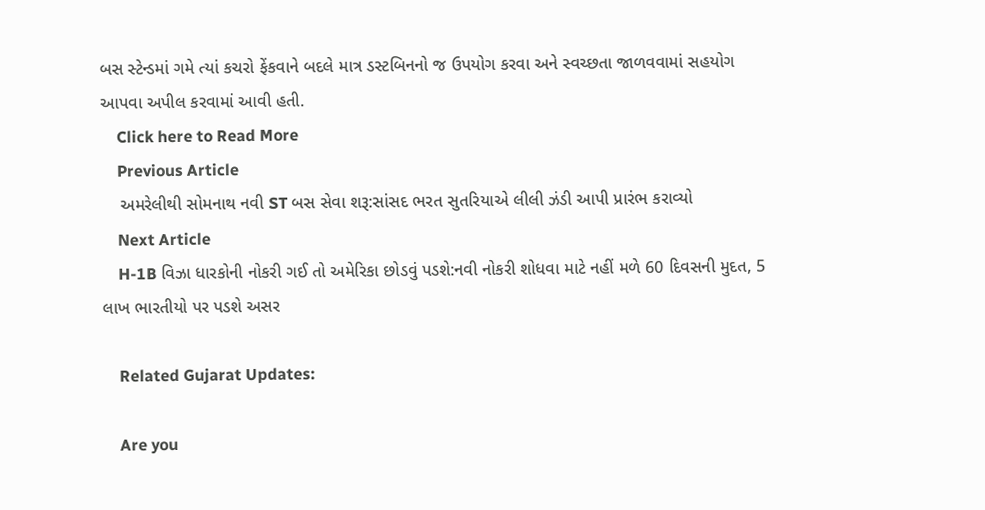બસ સ્ટેન્ડમાં ગમે ત્યાં કચરો ફેંકવાને બદલે માત્ર ડસ્ટબિનનો જ ઉપયોગ કરવા અને સ્વચ્છતા જાળવવામાં સહયોગ આપવા અપીલ કરવામાં આવી હતી.
    Click here to Read More
    Previous Article
    અમરેલીથી સોમનાથ નવી ST બસ સેવા શરૂ:સાંસદ ભરત સુતરિયાએ લીલી ઝંડી આપી પ્રારંભ કરાવ્યો
    Next Article
    H-1B વિઝા ધારકોની નોકરી ગઈ તો અમેરિકા છોડવું પડશે:નવી નોકરી શોધવા માટે નહીં મળે 60 દિવસની મુદત, 5 લાખ ભારતીયો પર પડશે અસર

    Related Gujarat Updates:

    Are you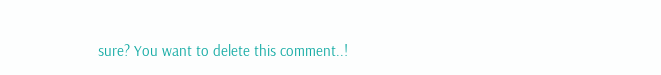sure? You want to delete this comment..!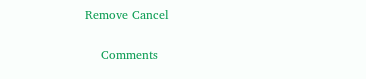Remove Cancel

    Comments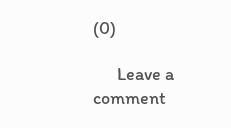(0)

      Leave a comment